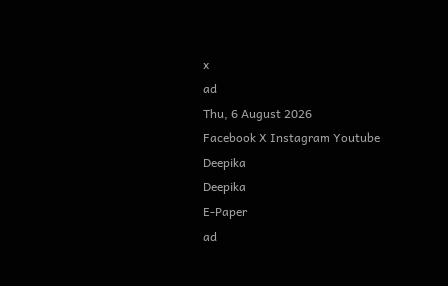x
ad
Thu, 6 August 2026
Facebook X Instagram Youtube
Deepika
Deepika
E-Paper
ad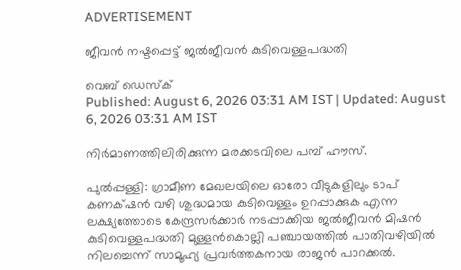ADVERTISEMENT

ജീവന്‍ നഷ്ടപ്പെട്ട് ജല്‍ജീവന്‍ കുടിവെള്ളപദ്ധതി

വെബ് ഡെസ്ക്
Published: August 6, 2026 03:31 AM IST | Updated: August 6, 2026 03:31 AM IST

നിര്‍മാണത്തിലിരിക്കുന്ന മരക്കടവിലെ പമ്പ് ഹൗസ്.

പുല്‍പ്പള്ളി: ഗ്രാമീണ മേഖലയിലെ ഓരോ വീടുകളിലും ടാപ് കണക്‌ഷന്‍ വഴി ശുദ്ധമായ കുടിവെള്ളം ഉറപ്പാക്കുക എന്ന ലക്ഷ്യത്തോടെ കേന്ദ്രസര്‍ക്കാര്‍ നടപ്പാക്കിയ ജല്‍ജീവന്‍ മിഷന്‍ കുടിവെള്ളപദ്ധതി മുള്ളന്‍കൊല്ലി പഞ്ചായത്തില്‍ പാതിവഴിയില്‍ നിലച്ചെന്ന് സാമൂഹ്യ പ്രവര്‍ത്തകനായ രാജന്‍ പാറക്കല്‍.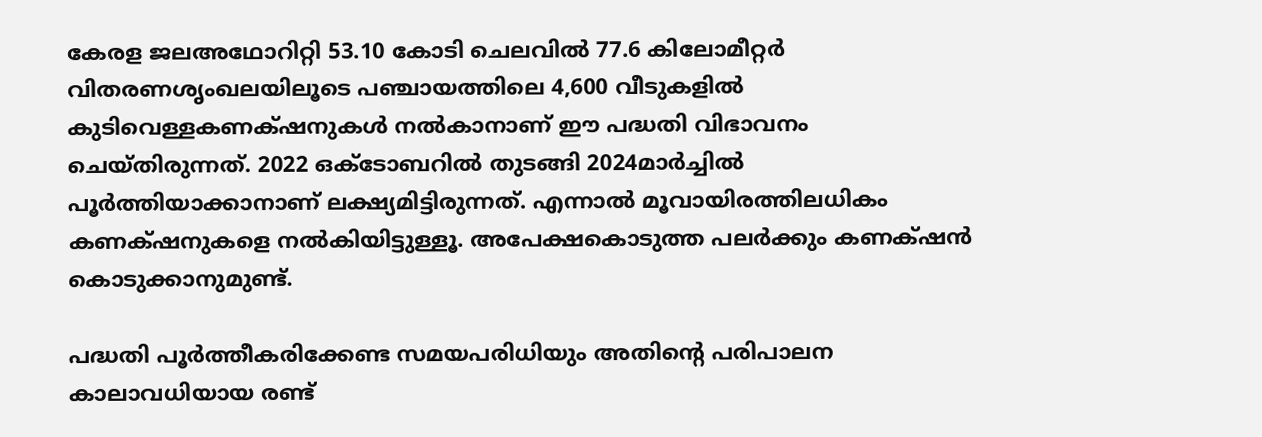കേരള ജലഅഥോറിറ്റി 53.10 കോടി ചെലവില്‍ 77.6 കിലോമീറ്റര്‍ വിതരണശൃംഖലയിലൂടെ പഞ്ചായത്തിലെ 4,600 വീടുകളില്‍ കുടിവെള്ളകണക്‌ഷനുകള്‍ നല്‍കാനാണ് ഈ പദ്ധതി വിഭാവനം ചെയ്തിരുന്നത്. 2022 ഒക്ടോബറില്‍ തുടങ്ങി 2024മാര്‍ച്ചില്‍ പൂര്‍ത്തിയാക്കാനാണ് ലക്ഷ്യമിട്ടിരുന്നത്. എന്നാല്‍ മൂവായിരത്തിലധികം കണക്‌ഷനുകളെ നല്‍കിയിട്ടുള്ളൂ. അപേക്ഷകൊടുത്ത പലര്‍ക്കും കണക്‌ഷന്‍ കൊടുക്കാനുമുണ്ട്.

പദ്ധതി പൂര്‍ത്തീകരിക്കേണ്ട സമയപരിധിയും അതിന്‍റെ പരിപാലന കാലാവധിയായ രണ്ട്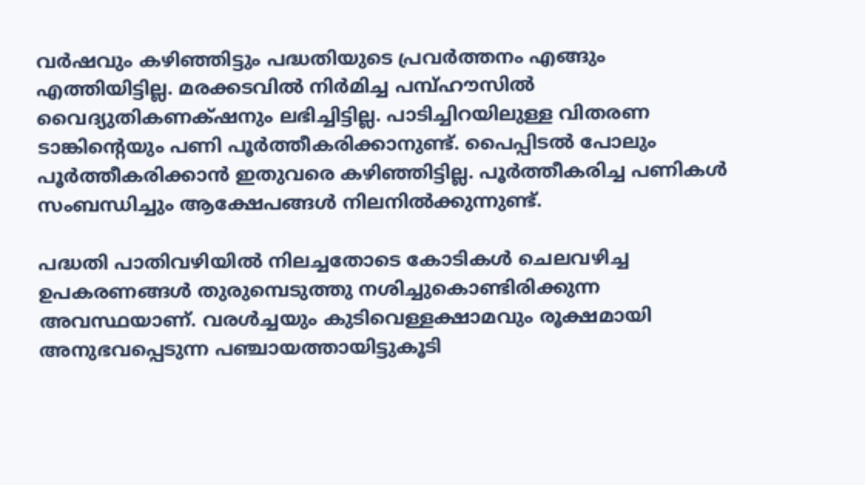വര്‍ഷവും കഴിഞ്ഞിട്ടും പദ്ധതിയുടെ പ്രവര്‍ത്തനം എങ്ങും എത്തിയിട്ടില്ല. മരക്കടവില്‍ നിര്‍മിച്ച പമ്പ്ഹൗസില്‍ വൈദ്യുതികണക്‌ഷനും ലഭിച്ചിട്ടില്ല. പാടിച്ചിറയിലുള്ള വിതരണ ടാങ്കിന്‍റെയും പണി പൂര്‍ത്തീകരിക്കാനുണ്ട്. പൈപ്പിടല്‍ പോലും പൂര്‍ത്തീകരിക്കാന്‍ ഇതുവരെ കഴിഞ്ഞിട്ടില്ല. പൂര്‍ത്തീകരിച്ച പണികള്‍ സംബന്ധിച്ചും ആക്ഷേപങ്ങള്‍ നിലനില്‍ക്കുന്നുണ്ട്.

പദ്ധതി പാതിവഴിയില്‍ നിലച്ചതോടെ കോടികള്‍ ചെലവഴിച്ച ഉപകരണങ്ങള്‍ തുരുമ്പെടുത്തു നശിച്ചുകൊണ്ടിരിക്കുന്ന അവസ്ഥയാണ്. വരള്‍ച്ചയും കുടിവെള്ളക്ഷാമവും രൂക്ഷമായി അനുഭവപ്പെടുന്ന പഞ്ചായത്തായിട്ടുകൂടി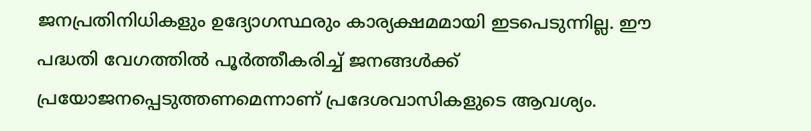ജനപ്രതിനിധികളും ഉദ്യോഗസ്ഥരും കാര്യക്ഷമമായി ഇടപെടുന്നില്ല. ഈ പദ്ധതി വേഗത്തില്‍ പൂര്‍ത്തീകരിച്ച് ജനങ്ങള്‍ക്ക് പ്രയോജനപ്പെടുത്തണമെന്നാണ് പ്രദേശവാസികളുടെ ആവശ്യം.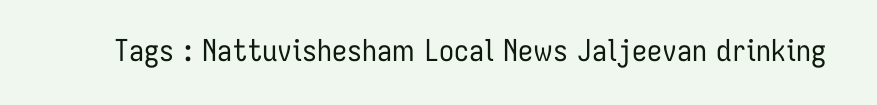Tags : Nattuvishesham Local News Jaljeevan drinking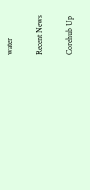water

Recent News

Corehub Up